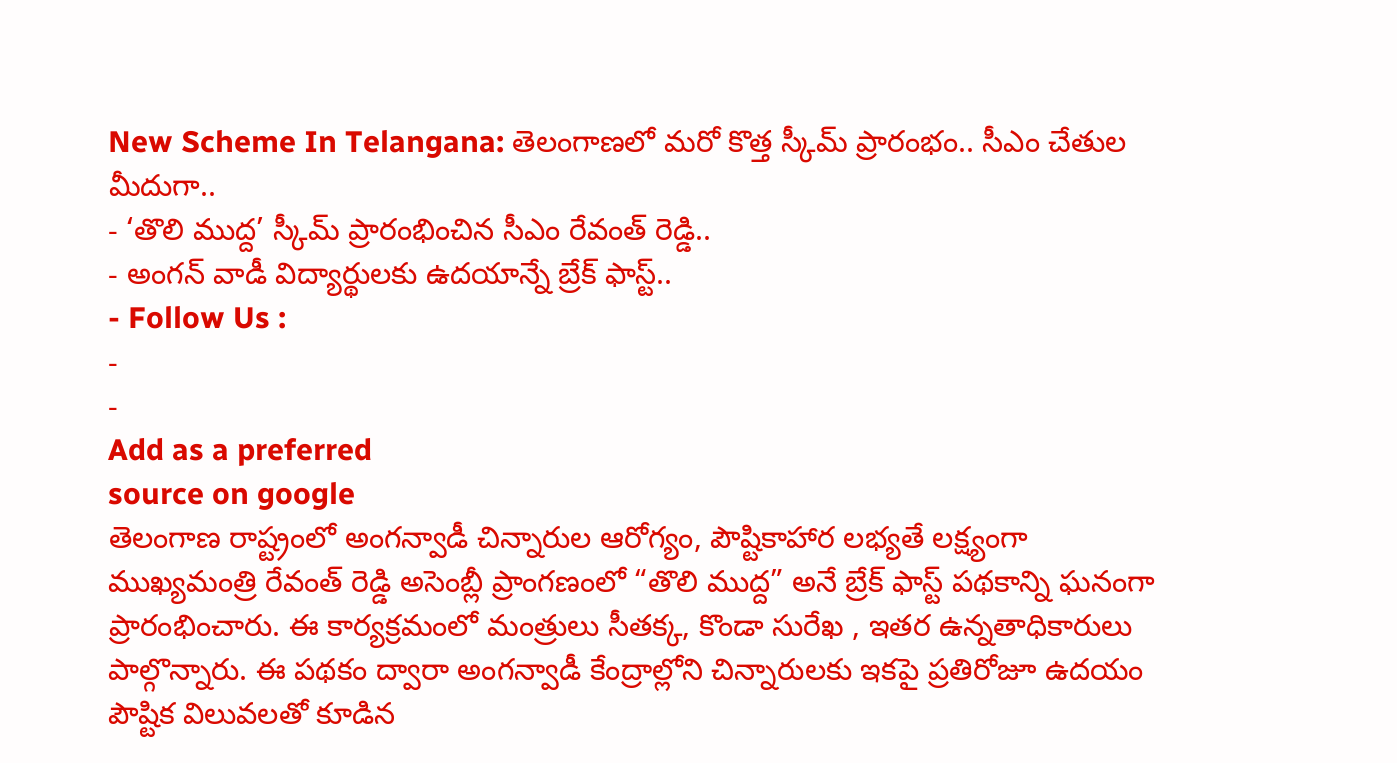New Scheme In Telangana: తెలంగాణలో మరో కొత్త స్కీమ్ ప్రారంభం.. సీఎం చేతుల మీదుగా..
- ‘తొలి ముద్ద’ స్కీమ్ ప్రారంభించిన సీఎం రేవంత్ రెడ్డి..
- అంగన్ వాడీ విద్యార్థులకు ఉదయాన్నే బ్రేక్ ఫాస్ట్..
- Follow Us :
-
-
Add as a preferred
source on google
తెలంగాణ రాష్ట్రంలో అంగన్వాడీ చిన్నారుల ఆరోగ్యం, పౌష్టికాహార లభ్యతే లక్ష్యంగా ముఖ్యమంత్రి రేవంత్ రెడ్డి అసెంబ్లీ ప్రాంగణంలో “తొలి ముద్ద” అనే బ్రేక్ ఫాస్ట్ పథకాన్ని ఘనంగా ప్రారంభించారు. ఈ కార్యక్రమంలో మంత్రులు సీతక్క, కొండా సురేఖ , ఇతర ఉన్నతాధికారులు పాల్గొన్నారు. ఈ పథకం ద్వారా అంగన్వాడీ కేంద్రాల్లోని చిన్నారులకు ఇకపై ప్రతిరోజూ ఉదయం పౌష్టిక విలువలతో కూడిన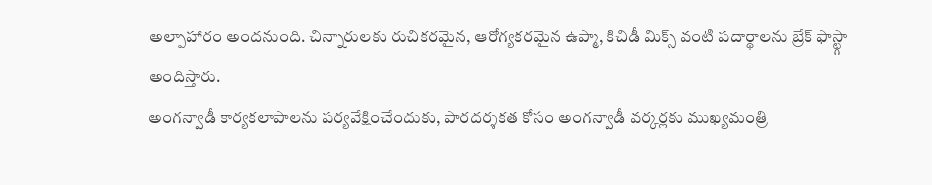అల్పాహారం అందనుంది. చిన్నారులకు రుచికరమైన, ఆరోగ్యకరమైన ఉప్మా, కిచిడీ మిక్స్ వంటి పదార్థాలను బ్రేక్ ఫాస్ట్గా అందిస్తారు.
అంగన్వాడీ కార్యకలాపాలను పర్యవేక్షించేందుకు, పారదర్శకత కోసం అంగన్వాడీ వర్కర్లకు ముఖ్యమంత్రి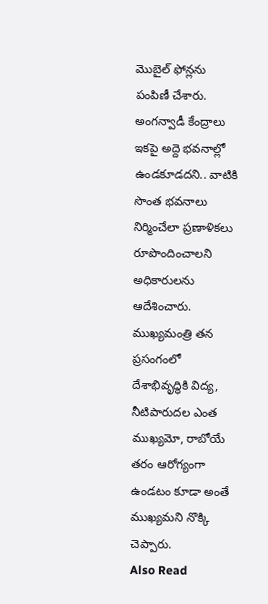మొబైల్ ఫోన్లను పంపిణీ చేశారు. అంగన్వాడీ కేంద్రాలు ఇకపై అద్దె భవనాల్లో ఉండకూడదని.. వాటికి సొంత భవనాలు నిర్మించేలా ప్రణాళికలు రూపొందించాలని అధికారులను ఆదేశించారు. ముఖ్యమంత్రి తన ప్రసంగంలో దేశాభివృద్ధికి విద్య, నీటిపారుదల ఎంత ముఖ్యమో, రాబోయే తరం ఆరోగ్యంగా ఉండటం కూడా అంతే ముఖ్యమని నొక్కి చెప్పారు.
Also Read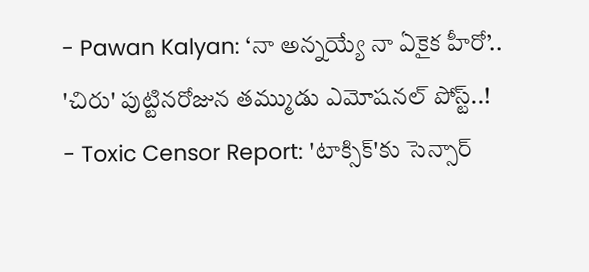- Pawan Kalyan: ‘నా అన్నయ్యే నా ఏకైక హీరో’.. 'చిరు' పుట్టినరోజున తమ్ముడు ఎమోషనల్ పోస్ట్..!
- Toxic Censor Report: 'టాక్సిక్'కు సెన్సార్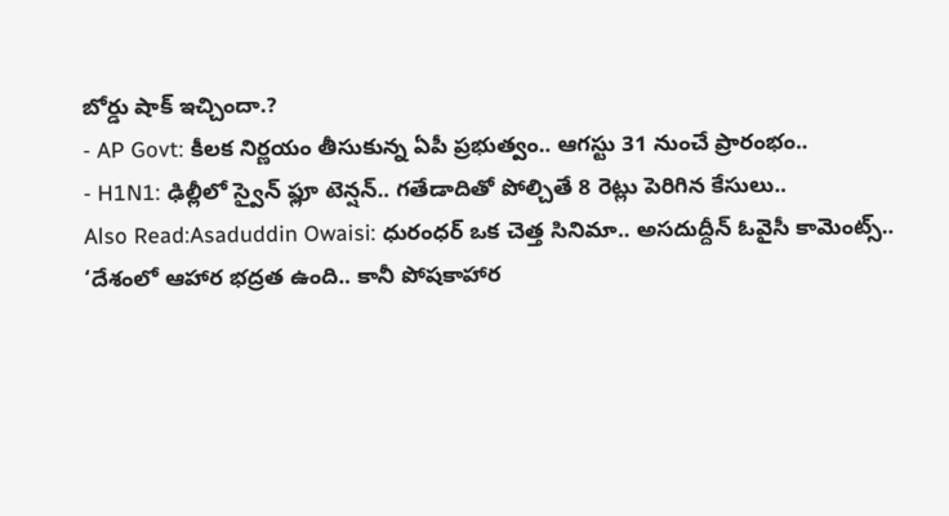బోర్డు షాక్ ఇచ్చిందా.?
- AP Govt: కీలక నిర్ణయం తీసుకున్న ఏపీ ప్రభుత్వం.. ఆగస్టు 31 నుంచే ప్రారంభం..
- H1N1: ఢిల్లీలో స్వైన్ ఫ్లూ టెన్షన్.. గతేడాదితో పోల్చితే 8 రెట్లు పెరిగిన కేసులు..
Also Read:Asaduddin Owaisi: ధురంధర్ ఒక చెత్త సినిమా.. అసదుద్దీన్ ఓవైసీ కామెంట్స్..
‘దేశంలో ఆహార భద్రత ఉంది.. కానీ పోషకాహార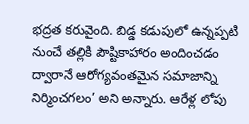భద్రత కరువైంది. బిడ్డ కడుపులో ఉన్నప్పటి నుంచే తల్లికి పౌష్టికాహారం అందించడం ద్వారానే ఆరోగ్యవంతమైన సమాజాన్ని నిర్మించగలం’ అని అన్నారు. ఆరేళ్ల లోపు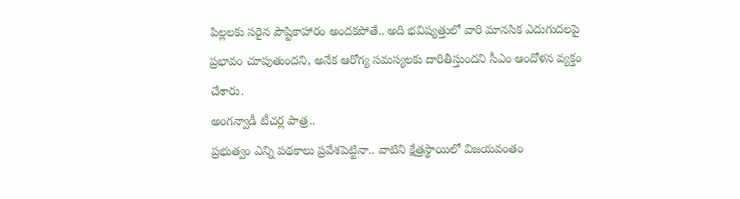పిల్లలకు సరైన పౌష్టికాహారం అందకపోతే.. అది భవిష్యత్తులో వారి మానసిక ఎదుగుదలపై ప్రభావం చూపుతుందని, అనేక ఆరోగ్య సమస్యలకు దారితీస్తుందని సీఎం ఆందోళన వ్యక్తం చేశారు.
అంగన్వాడీ టీచర్ల పాత్ర..
ప్రభుత్వం ఎన్ని పథకాలు ప్రవేశపెట్టినా.. వాటిని క్షేత్రస్థాయిలో విజయవంతం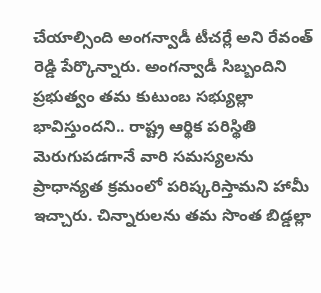చేయాల్సింది అంగన్వాడీ టీచర్లే అని రేవంత్ రెడ్డి పేర్కొన్నారు. అంగన్వాడీ సిబ్బందిని ప్రభుత్వం తమ కుటుంబ సభ్యుల్లా భావిస్తుందని.. రాష్ట్ర ఆర్థిక పరిస్థితి మెరుగుపడగానే వారి సమస్యలను ప్రాధాన్యత క్రమంలో పరిష్కరిస్తామని హామీ ఇచ్చారు. చిన్నారులను తమ సొంత బిడ్డల్లా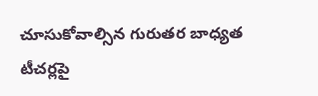చూసుకోవాల్సిన గురుతర బాధ్యత టీచర్లపై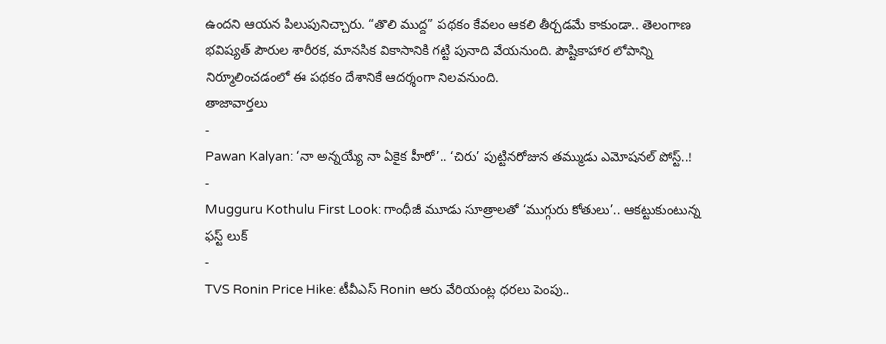ఉందని ఆయన పిలుపునిచ్చారు. “తొలి ముద్ద” పథకం కేవలం ఆకలి తీర్చడమే కాకుండా.. తెలంగాణ భవిష్యత్ పౌరుల శారీరక, మానసిక వికాసానికి గట్టి పునాది వేయనుంది. పౌష్టికాహార లోపాన్ని నిర్మూలించడంలో ఈ పథకం దేశానికే ఆదర్శంగా నిలవనుంది.
తాజావార్తలు
-
Pawan Kalyan: ‘నా అన్నయ్యే నా ఏకైక హీరో’.. ‘చిరు’ పుట్టినరోజున తమ్ముడు ఎమోషనల్ పోస్ట్..!
-
Mugguru Kothulu First Look: గాంధీజీ మూడు సూత్రాలతో ‘ముగ్గురు కోతులు’.. ఆకట్టుకుంటున్న ఫస్ట్ లుక్
-
TVS Ronin Price Hike: టీవీఎస్ Ronin ఆరు వేరియంట్ల ధరలు పెంపు..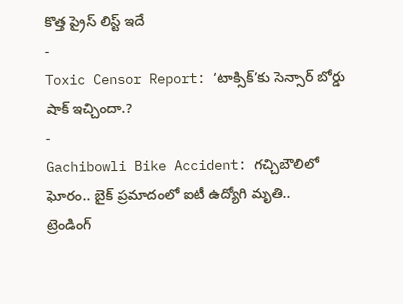కొత్త ప్రైస్ లిస్ట్ ఇదే
-
Toxic Censor Report: ‘టాక్సిక్’కు సెన్సార్ బోర్డు షాక్ ఇచ్చిందా.?
-
Gachibowli Bike Accident: గచ్చిబౌలిలో ఘోరం.. బైక్ ప్రమాదంలో ఐటీ ఉద్యోగి మృతి..
ట్రెండింగ్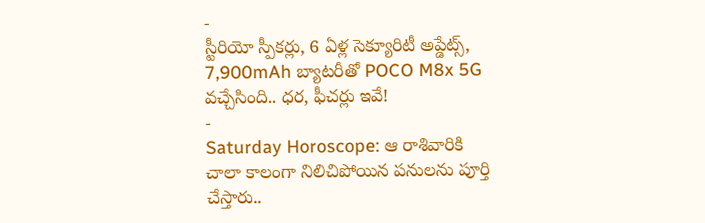-
స్టీరియో స్పీకర్లు, 6 ఏళ్ల సెక్యూరిటీ అప్డేట్స్, 7,900mAh బ్యాటరీతో POCO M8x 5G వచ్చేసింది.. ధర, ఫీచర్లు ఇవే!
-
Saturday Horoscope: ఆ రాశివారికి చాలా కాలంగా నిలిచిపోయిన పనులను పూర్తి చేస్తారు..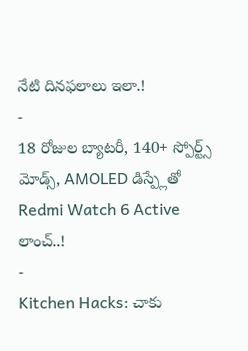నేటి దినఫలాలు ఇలా.!
-
18 రోజుల బ్యాటరీ, 140+ స్పోర్ట్స్ మోడ్స్, AMOLED డిస్ప్లేతో Redmi Watch 6 Active లాంచ్..!
-
Kitchen Hacks: చాకు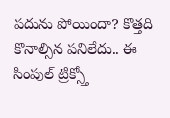పదును పోయిందా? కొత్తది కొనాల్సిన పనిలేదు.. ఈ సింపుల్ ట్రిక్స్తో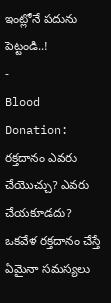ఇంట్లోనే పదును పెట్టండి..!
-
Blood Donation: రక్తదానం ఎవరు చేయొచ్చు? ఎవరు చేయకూడదు? ఒకవేళ రక్తదానం చేస్తే ఏమైనా సమస్యలు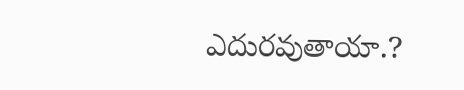ఎదురవుతాయా.?